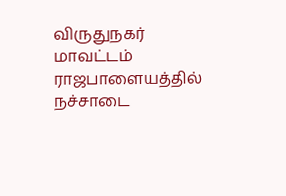விருதுநகர் மாவட்டம் ராஜபாளையத்தில் நச்சாடை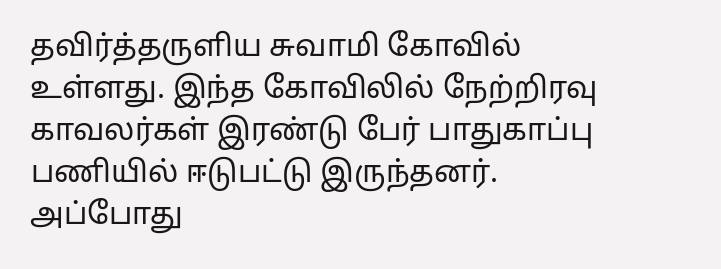தவிர்த்தருளிய சுவாமி கோவில் உள்ளது. இந்த கோவிலில் நேற்றிரவு காவலர்கள் இரண்டு பேர் பாதுகாப்பு பணியில் ஈடுபட்டு இருந்தனர். அப்போது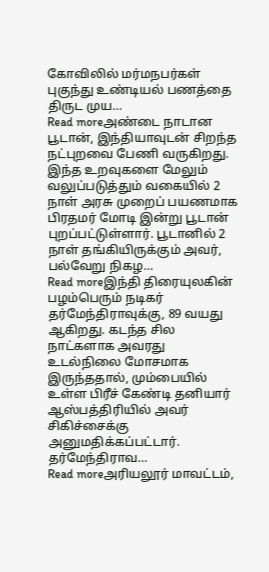கோவிலில் மர்மநபர்கள் புகுந்து உண்டியல் பணத்தை திருட முய…
Read moreஅண்டை நாடான பூடான், இந்தியாவுடன் சிறந்த நட்புறவை பேணி வருகிறது. இந்த உறவுகளை மேலும் வலுப்படுத்தும் வகையில் 2 நாள் அரசு முறைப் பயணமாக பிரதமர் மோடி இன்று பூடான் புறப்பட்டுள்ளார். பூடானில் 2 நாள் தங்கியிருக்கும் அவர், பல்வேறு நிகழ…
Read moreஇந்தி திரையுலகின் பழம்பெரும் நடிகர் தர்மேந்திராவுக்கு, 89 வயது ஆகிறது. கடந்த சில நாட்களாக அவரது உடல்நிலை மோசமாக இருந்ததால், மும்பையில் உள்ள பிரீச் கேண்டி தனியார் ஆஸ்பத்திரியில் அவர் சிகிச்சைக்கு அனுமதிக்கப்பட்டார். தர்மேந்திராவ…
Read moreஅரியலூர் மாவட்டம்,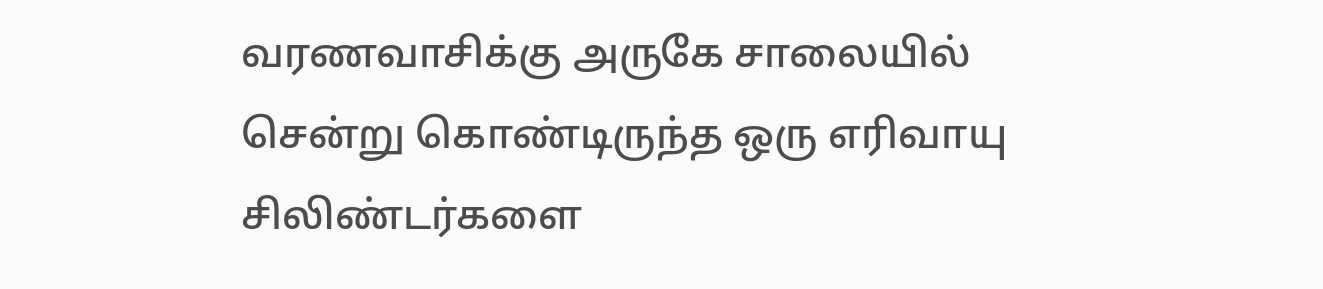வரணவாசிக்கு அருகே சாலையில் சென்று கொண்டிருந்த ஒரு எரிவாயு சிலிண்டர்களை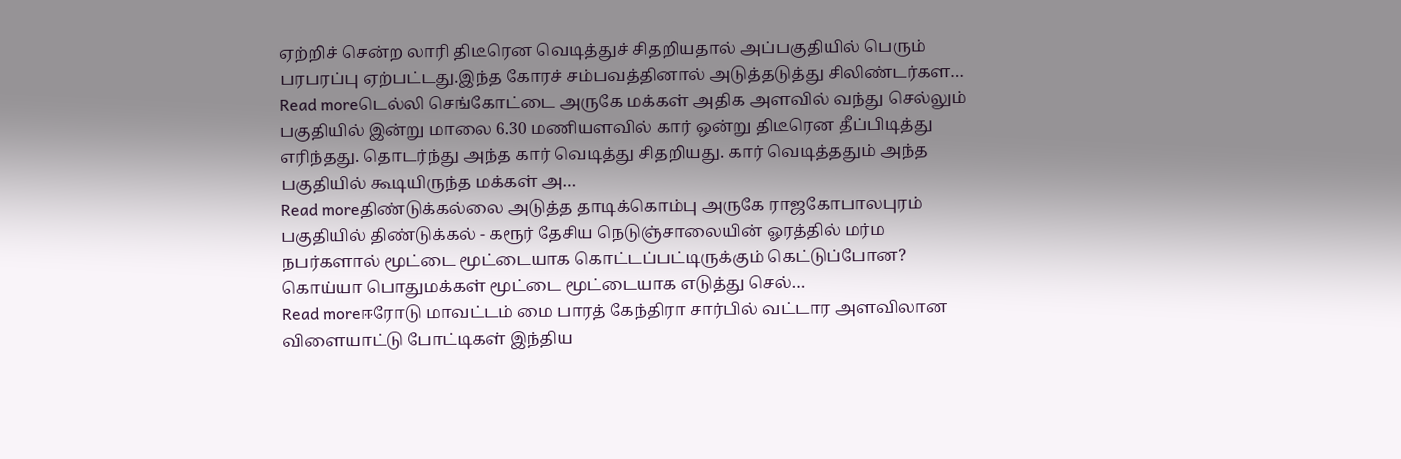ஏற்றிச் சென்ற லாரி திடீரென வெடித்துச் சிதறியதால் அப்பகுதியில் பெரும் பரபரப்பு ஏற்பட்டது.இந்த கோரச் சம்பவத்தினால் அடுத்தடுத்து சிலிண்டர்கள…
Read moreடெல்லி செங்கோட்டை அருகே மக்கள் அதிக அளவில் வந்து செல்லும் பகுதியில் இன்று மாலை 6.30 மணியளவில் கார் ஒன்று திடீரென தீப்பிடித்து எரிந்தது. தொடர்ந்து அந்த கார் வெடித்து சிதறியது. கார் வெடித்ததும் அந்த பகுதியில் கூடியிருந்த மக்கள் அ…
Read moreதிண்டுக்கல்லை அடுத்த தாடிக்கொம்பு அருகே ராஜகோபாலபுரம் பகுதியில் திண்டுக்கல் - கரூர் தேசிய நெடுஞ்சாலையின் ஓரத்தில் மர்ம நபர்களால் மூட்டை மூட்டையாக கொட்டப்பட்டிருக்கும் கெட்டுப்போன? கொய்யா பொதுமக்கள் மூட்டை மூட்டையாக எடுத்து செல்…
Read moreஈரோடு மாவட்டம் மை பாரத் கேந்திரா சார்பில் வட்டார அளவிலான விளையாட்டு போட்டிகள் இந்திய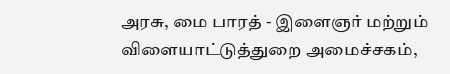அரசு, மை பாரத் - இளைஞர் மற்றும் விளையாட்டுத்துறை அமைச்சகம்,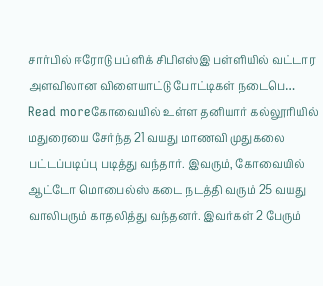சார்பில் ஈரோடு பப்ளிக் சிபிஎஸ்இ பள்ளியில் வட்டார அளவிலான விளையாட்டு போட்டிகள் நடைபெ…
Read moreகோவையில் உள்ள தனியார் கல்லூரியில் மதுரையை சேர்ந்த 21 வயது மாணவி முதுகலை பட்டப்படிப்பு படித்து வந்தார். இவரும், கோவையில் ஆட்டோ மொபைல்ஸ் கடை நடத்தி வரும் 25 வயது வாலிபரும் காதலித்து வந்தனர். இவர்கள் 2 பேரும்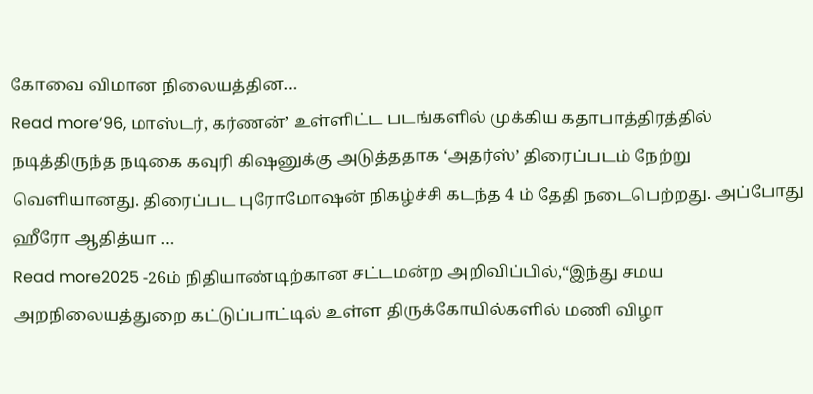கோவை விமான நிலையத்தின…
Read more‘96, மாஸ்டர், கர்ணன்’ உள்ளிட்ட படங்களில் முக்கிய கதாபாத்திரத்தில் நடித்திருந்த நடிகை கவுரி கிஷனுக்கு அடுத்ததாக ‘அதர்ஸ்’ திரைப்படம் நேற்று வெளியானது. திரைப்பட புரோமோஷன் நிகழ்ச்சி கடந்த 4 ம் தேதி நடைபெற்றது. அப்போது ஹீரோ ஆதித்யா …
Read more2025 -26ம் நிதியாண்டிற்கான சட்டமன்ற அறிவிப்பில்,“இந்து சமய அறநிலையத்துறை கட்டுப்பாட்டில் உள்ள திருக்கோயில்களில் மணி விழா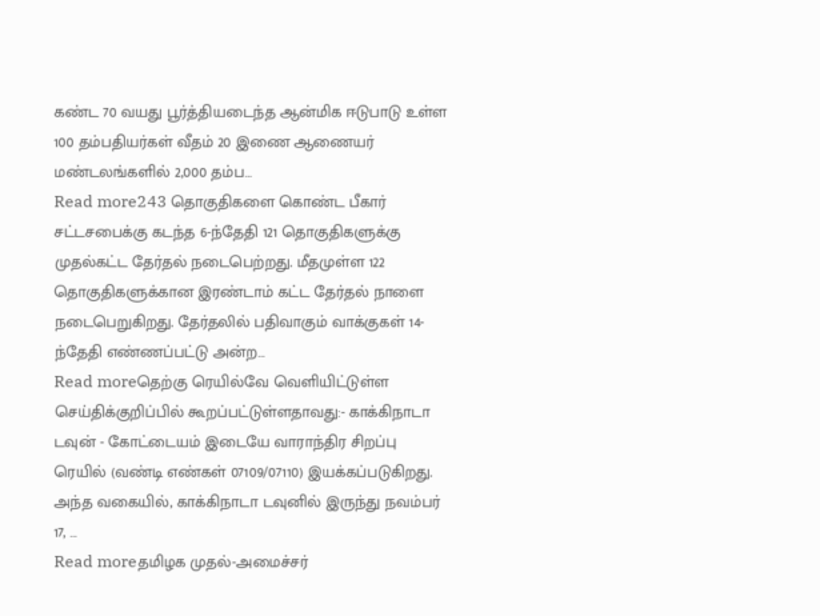கண்ட 70 வயது பூர்த்தியடைந்த ஆன்மிக ஈடுபாடு உள்ள 100 தம்பதியர்கள் வீதம் 20 இணை ஆணையர் மண்டலங்களில் 2,000 தம்ப…
Read more243 தொகுதிகளை கொண்ட பீகார் சட்டசபைக்கு கடந்த 6-ந்தேதி 121 தொகுதிகளுக்கு முதல்கட்ட தேர்தல் நடைபெற்றது. மீதமுள்ள 122 தொகுதிகளுக்கான இரண்டாம் கட்ட தேர்தல் நாளை நடைபெறுகிறது. தேர்தலில் பதிவாகும் வாக்குகள் 14-ந்தேதி எண்ணப்பட்டு அன்ற…
Read moreதெற்கு ரெயில்வே வெளியிட்டுள்ள செய்திக்குறிப்பில் கூறப்பட்டுள்ளதாவது:- காக்கிநாடா டவுன் - கோட்டையம் இடையே வாராந்திர சிறப்பு ரெயில் (வண்டி எண்கள் 07109/07110) இயக்கப்படுகிறது. அந்த வகையில், காக்கிநாடா டவுனில் இருந்து நவம்பர் 17, …
Read moreதமிழக முதல்-அமைச்சர்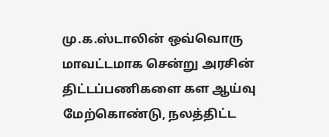மு.க.ஸ்டாலின் ஒவ்வொரு மாவட்டமாக சென்று அரசின் திட்டப்பணிகளை கள ஆய்வு மேற்கொண்டு, நலத்திட்ட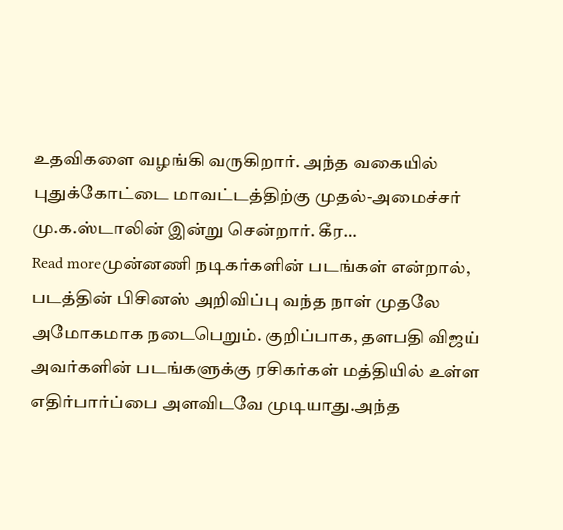உதவிகளை வழங்கி வருகிறார். அந்த வகையில் புதுக்கோட்டை மாவட்டத்திற்கு முதல்-அமைச்சர் மு.க.ஸ்டாலின் இன்று சென்றார். கீர…
Read moreமுன்னணி நடிகர்களின் படங்கள் என்றால், படத்தின் பிசினஸ் அறிவிப்பு வந்த நாள் முதலே அமோகமாக நடைபெறும். குறிப்பாக, தளபதி விஜய் அவர்களின் படங்களுக்கு ரசிகர்கள் மத்தியில் உள்ள எதிர்பார்ப்பை அளவிடவே முடியாது.அந்த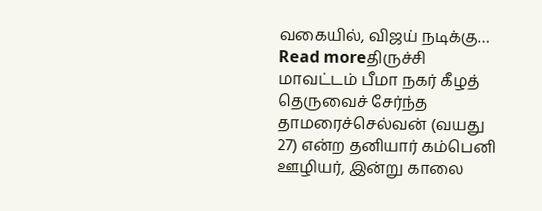வகையில், விஜய் நடிக்கு…
Read moreதிருச்சி மாவட்டம் பீமா நகர் கீழத் தெருவைச் சேர்ந்த தாமரைச்செல்வன் (வயது 27) என்ற தனியார் கம்பெனி ஊழியர், இன்று காலை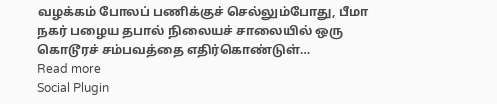வழக்கம் போலப் பணிக்குச் செல்லும்போது, பீமா நகர் பழைய தபால் நிலையச் சாலையில் ஒரு கொடூரச் சம்பவத்தை எதிர்கொண்டுள்…
Read more
Social Plugin